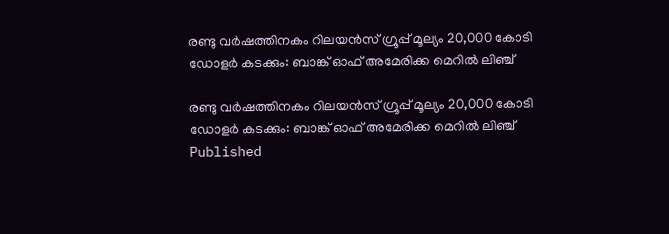രണ്ടു വര്‍ഷത്തിനകം റിലയന്‍സ് ഗ്രൂപ്പ് മൂല്യം 20,000 കോടി ഡോളര്‍ കടക്കും: ബാങ്ക് ഓഫ് അമേരിക്ക മെറില്‍ ലിഞ്ച്

രണ്ടു വര്‍ഷത്തിനകം റിലയന്‍സ് ഗ്രൂപ്പ് മൂല്യം 20,000 കോടി ഡോളര്‍ കടക്കും: ബാങ്ക് ഓഫ് അമേരിക്ക മെറില്‍ ലിഞ്ച്
Published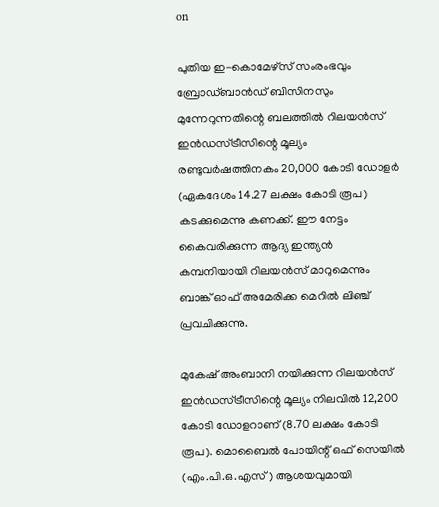on

പുതിയ ഇ-കൊമേഴ്സ് സംരംഭവും ബ്രോഡ്ബാന്‍ഡ് ബിസിനസും മുന്നേറുന്നതിന്റെ ബലത്തില്‍ റിലയന്‍സ് ഇന്‍ഡസ്ട്രീസിന്റെ മൂല്യം രണ്ടുവര്‍ഷത്തിനകം 20,000 കോടി ഡോളര്‍ (ഏകദേശം 14.27 ലക്ഷം കോടി രൂപ) കടക്കുമെന്നു കണക്ക്. ഈ നേട്ടം കൈവരിക്കുന്ന ആദ്യ ഇന്ത്യന്‍ കമ്പനിയായി റിലയന്‍സ് മാറുമെന്നും ബാങ്ക് ഓഫ് അമേരിക്ക മെറില്‍ ലിഞ്ച് പ്രവചിക്കുന്നു.

മുകേഷ് അംബാനി നയിക്കുന്ന റിലയന്‍സ് ഇന്‍ഡസ്ട്രീസിന്റെ മൂല്യം നിലവില്‍ 12,200 കോടി ഡോളറാണ് (8.70 ലക്ഷം കോടി രൂപ). മൊബൈല്‍ പോയിന്റ് ഒഫ് സെയില്‍ (എം.പി.ഒ.എസ്) ആശയവുമായി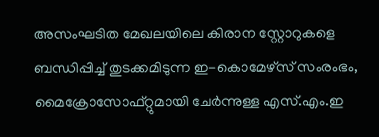അസംഘടിത മേഖലയിലെ കിരാന സ്റ്റോറുകളെ ബന്ധിപ്പിച്ച് തുടക്കമിടുന്ന ഇ-കൊമേഴ്സ് സംരംഭം, മൈക്രോസോഫ്റ്റുമായി ചേര്‍ന്നുള്ള എസ്.എം.ഇ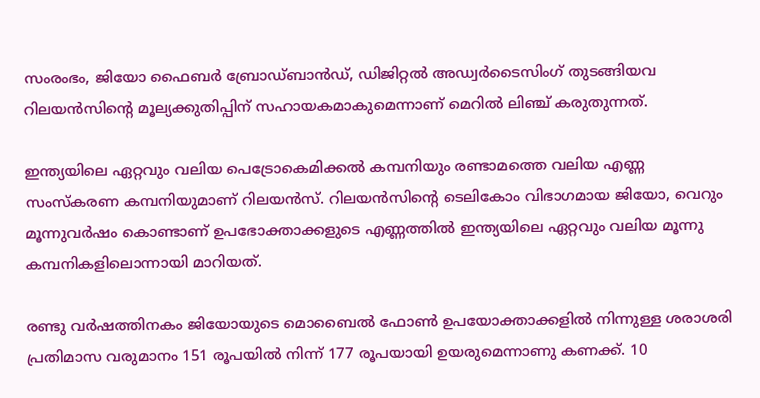സംരംഭം, ജിയോ ഫൈബര്‍ ബ്രോഡ്ബാന്‍ഡ്, ഡിജിറ്റല്‍ അഡ്വര്‍ടൈസിംഗ് തുടങ്ങിയവ റിലയന്‍സിന്റെ മൂല്യക്കുതിപ്പിന് സഹായകമാകുമെന്നാണ് മെറില്‍ ലിഞ്ച് കരുതുന്നത്.

ഇന്ത്യയിലെ ഏറ്റവും വലിയ പെട്രോകെമിക്കല്‍ കമ്പനിയും രണ്ടാമത്തെ വലിയ എണ്ണ സംസ്‌കരണ കമ്പനിയുമാണ് റിലയന്‍സ്. റിലയന്‍സിന്റെ ടെലികോം വിഭാഗമായ ജിയോ, വെറും മൂന്നുവര്‍ഷം കൊണ്ടാണ് ഉപഭോക്താക്കളുടെ എണ്ണത്തില്‍ ഇന്ത്യയിലെ ഏറ്റവും വലിയ മൂന്നു കമ്പനികളിലൊന്നായി മാറിയത്.

രണ്ടു വര്‍ഷത്തിനകം ജിയോയുടെ മൊബൈല്‍ ഫോണ്‍ ഉപയോക്താക്കളില്‍ നിന്നുള്ള ശരാശരി പ്രതിമാസ വരുമാനം 151 രൂപയില്‍ നിന്ന് 177 രൂപയായി ഉയരുമെന്നാണു കണക്ക്. 10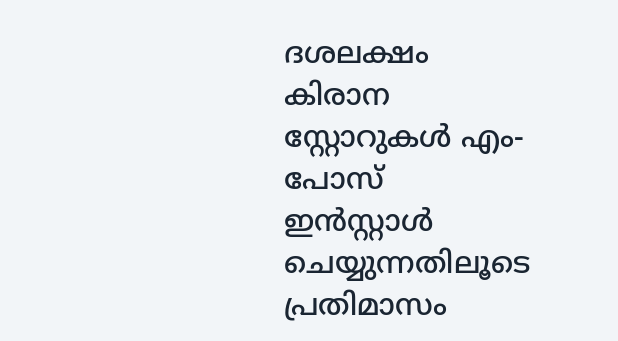ദശലക്ഷം കിരാന സ്റ്റോറുകള്‍ എം-പോസ് ഇന്‍സ്റ്റാള്‍ ചെയ്യുന്നതിലൂടെ പ്രതിമാസം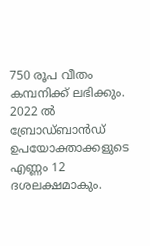750 രൂപ വീതം കമ്പനിക്ക് ലഭിക്കും. 2022 ല്‍ ബ്രോഡ്ബാന്‍ഡ് ഉപയോക്താക്കളുടെ എണ്ണം 12 ദശലക്ഷമാകും.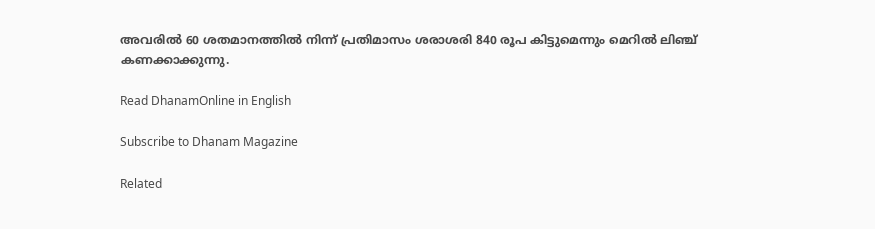അവരില്‍ 60 ശതമാനത്തില്‍ നിന്ന് പ്രതിമാസം ശരാശരി 840 രൂപ കിട്ടുമെന്നും മെറില്‍ ലിഞ്ച് കണക്കാക്കുന്നു.

Read DhanamOnline in English

Subscribe to Dhanam Magazine

Related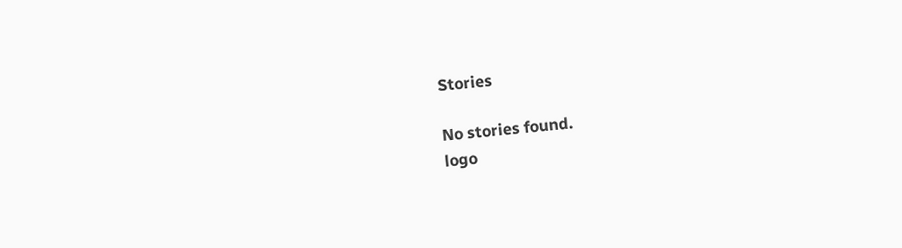Stories

No stories found.
logo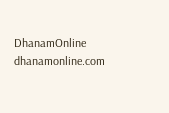DhanamOnline
dhanamonline.com